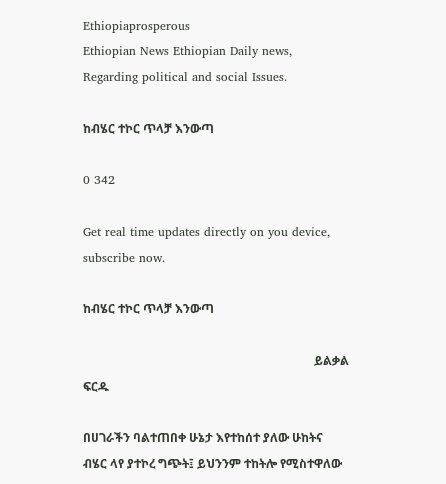Ethiopiaprosperous
Ethiopian News Ethiopian Daily news, Regarding political and social Issues.

ከብሄር ተኮር ጥላቻ እንውጣ

0 342

Get real time updates directly on you device, subscribe now.

ከብሄር ተኮር ጥላቻ እንውጣ

                                                                             ይልቃል ፍርዱ

በሀገራችን ባልተጠበቀ ሁኔታ እየተከሰተ ያለው ሁከትና ብሄር ላየ ያተኮረ ግጭት፤ ይህንንም ተከትሎ የሚስተዋለው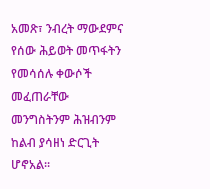አመጽ፣ ንብረት ማውደምና የሰው ሕይወት መጥፋትን የመሳሰሉ ቀውሶች መፈጠራቸው መንግስትንም ሕዝብንም ከልብ ያሳዘነ ድርጊት ሆኖአል፡፡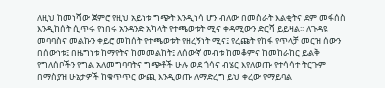ለዚህ ከመነሻው ጀምሮ የዚህ አይነቱ ግጭት እንዲነሳ ሆን ብለው በመስራት እልቂትና ደም መፋሰስ እንዲከሰት ሲጥሩ የነበሩ አንዳንድ አካላት የተጫወቱት ሚና ቀዳሚውን ድርሻ ይይዛል፡፡ ለጉዳዩ መባባስና መልኩን ቀይሮ መከሰት የተጫወቱት የዘረኝነት ሚና፤ የረጩት የከፋ የጥላቻ መርዝ ሰውን በሰውነቱ፤ በዜግነቱ ከማየትና ከመመልከት፤ ለሰውኛ መብቱ ከመቆምና ከመከራከር ይልቅ የግለሰቦችን የግል አለመግባባትና ግጭቶች ሁሉ ወደ ጎሳና ብሄር እየለወጡ የተሳሳተ ትርጉም በማስያዝ ሁኔታዎች ከቁጥጥር ውጪ እንዲወጡ ለማድረግ ይህ ቀረው የማይባል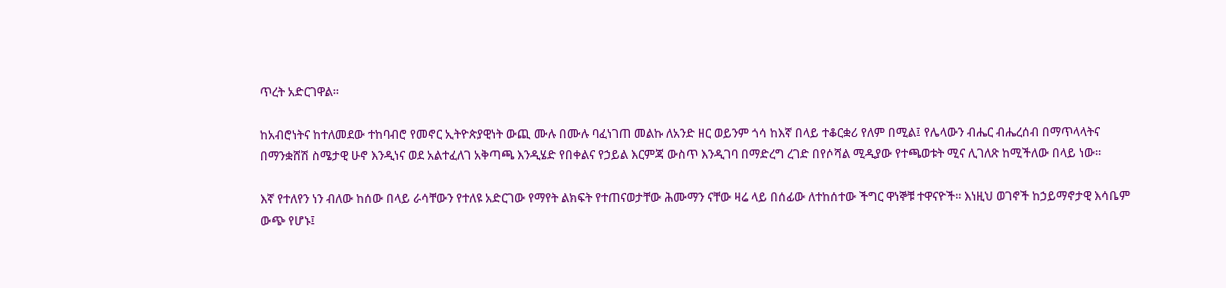ጥረት አድርገዋል፡፡

ከአብሮነትና ከተለመደው ተከባብሮ የመኖር ኢትዮጵያዊነት ውጪ ሙሉ በሙሉ ባፈነገጠ መልኩ ለአንድ ዘር ወይንም ጎሳ ከእኛ በላይ ተቆርቋሪ የለም በሚል፤ የሌላውን ብሔር ብሔረሰብ በማጥላላትና በማንቋሸሽ ስሜታዊ ሁኖ እንዲነና ወደ አልተፈለገ አቅጣጫ እንዲሄድ የበቀልና የኃይል እርምጃ ውስጥ እንዲገባ በማድረግ ረገድ በየሶሻል ሚዲያው የተጫወቱት ሚና ሊገለጽ ከሚችለው በላይ ነው፡፡

እኛ የተለየን ነን ብለው ከሰው በላይ ራሳቸውን የተለዩ አድርገው የማየት ልክፍት የተጠናወታቸው ሕሙማን ናቸው ዛሬ ላይ በሰፊው ለተከሰተው ችግር ዋነኞቹ ተዋናዮች፡፡ እነዚህ ወገኖች ከኃይማኖታዊ እሳቤም ውጭ የሆኑ፤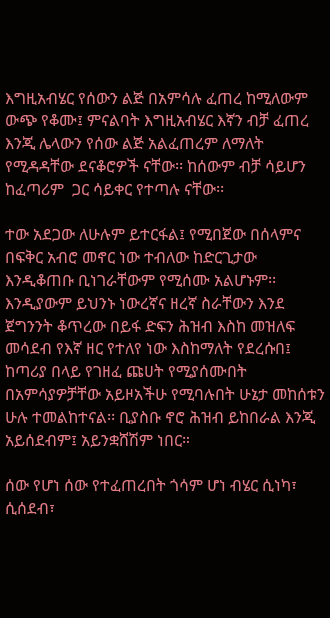እግዚአብሄር የሰውን ልጅ በአምሳሉ ፈጠረ ከሚለውም ውጭ የቆሙ፤ ምናልባት እግዚአብሄር እኛን ብቻ ፈጠረ እንጂ ሌላውን የሰው ልጅ አልፈጠረም ለማለት የሚዳዳቸው ደናቆሮዎች ናቸው፡፡ ከሰውም ብቻ ሳይሆን ከፈጣሪም  ጋር ሳይቀር የተጣሉ ናቸው፡፡

ተው አደጋው ለሁሉም ይተርፋል፤ የሚበጀው በሰላምና በፍቅር አብሮ መኖር ነው ተብለው ከድርጊታው እንዲቆጠቡ ቢነገራቸውም የሚሰሙ አልሆኑም፡፡ እንዲያውም ይህንኑ ነውረኛና ዘረኛ ስራቸውን እንደ ጀግንንት ቆጥረው በይፋ ድፍን ሕዝብ እስከ መዝለፍ መሳደብ የእኛ ዘር የተለየ ነው እስከማለት የደረሱበ፤ ከጣሪያ በላይ የገዘፈ ጩሀት የሚያሰሙበት በአምሳያዎቻቸው አይዞአችሁ የሚባሉበት ሁኔታ መከሰቱን ሁሉ ተመልከተናል፡፡ ቢያስቡ ኖሮ ሕዝብ ይከበራል እንጂ አይሰደብም፤ አይንቋሸሽም ነበር።

ሰው የሆነ ሰው የተፈጠረበት ጎሳም ሆነ ብሄር ሲነካ፣ ሲሰደብ፣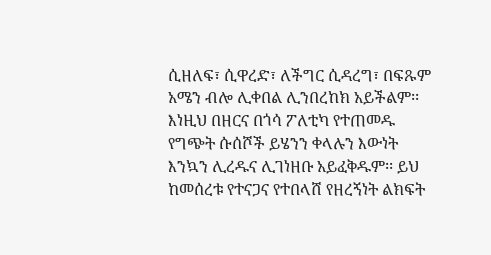ሲዘለፍ፣ ሲዋረድ፣ ለችግር ሲዳረግ፣ በፍጹም አሜን ብሎ ሊቀበል ሊንበረከክ አይችልም፡፡ እነዚህ በዘርና በጎሳ ፖለቲካ የተጠመዱ የግጭት ሱሰሾች ይሄንን ቀላሉን እውነት እንኳን ሊረዱና ሊገነዘቡ አይፈቅዱም፡፡ ይህ ከመሰረቱ የተናጋና የተበላሸ የዘረኝነት ልክፍት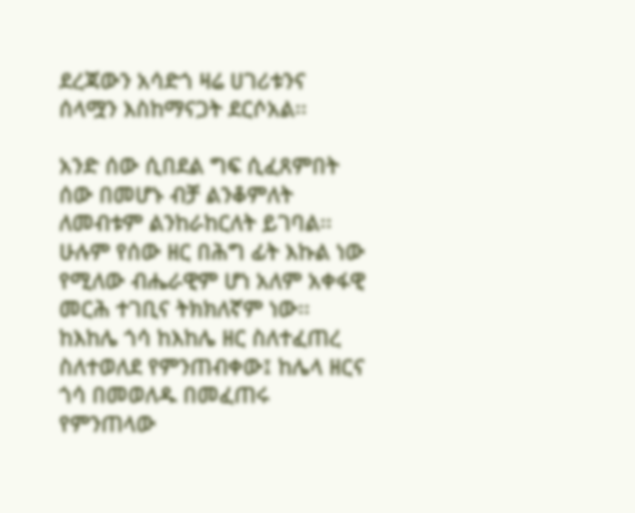ደረጃውን አሳድጎ ዛሬ ሀገሪቱንና ሰላሟን እስከማናጋት ደርሶአል፡፡

አንድ ሰው ሲበደል ግፍ ሲፈጸምበት ሰው በመሆኑ ብቻ ልንቆምለት ለመብቱም ልንከራከርለት ይገባል፡፡ ሁሉም የሰው ዘር በሕግ ፊት እኩል ነው የሚለው ብሔራዊም ሆነ አለም አቀፋዊ መርሕ ተገቢና ትክክለኛም ነው፡፡ ከእከሌ ጎሳ ከእከሌ ዘር ስለተፈጠረ ስለተወለደ የምንጠብቀው፤ ከሌላ ዘርና ጎሳ በመወለዱ በመፈጠሩ የምንጠላው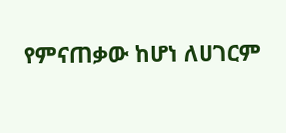የምናጠቃው ከሆነ ለሀገርም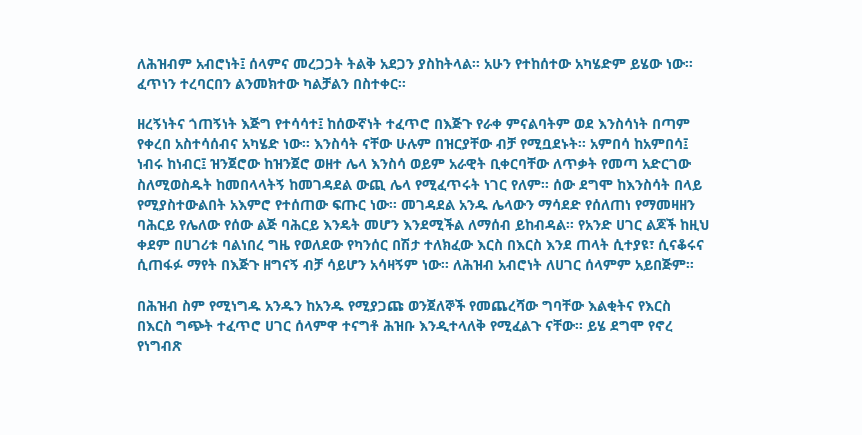ለሕዝብም አብሮነት፤ ሰላምና መረጋጋት ትልቅ አደጋን ያስከትላል፡፡ አሁን የተከሰተው አካሄድም ይሄው ነው፡፡ ፈጥነን ተረባርበን ልንመክተው ካልቻልን በስተቀር፡፡

ዘረኝነትና ጎጠኝነት እጅግ የተሳሳተ፤ ከሰውኛነት ተፈጥሮ በእጅጉ የራቀ ምናልባትም ወደ እንስሳነት በጣም የቀረበ አስተሳሰብና አካሄድ ነው፡፡ እንስሳት ናቸው ሁሉም በዝርያቸው ብቻ የሚቧደኑት፡፡ አምበሳ ከአምበሳ፤ ነብሩ ከነብር፤ ዝንጀሮው ከዝንጀሮ ወዘተ ሌላ እንስሳ ወይም አራዊት ቢቀርባቸው ለጥቃት የመጣ አድርገው ስለሚወስዱት ከመበላላትኝ ከመገዳደል ውጪ ሌላ የሚፈጥሩት ነገር የለም፡፡ ሰው ደግሞ ከእንስሳት በላይ የሚያስተውልበት አእምሮ የተሰጠው ፍጡር ነው፡፡ መገዳደል አንዱ ሌላውን ማሳደድ የሰለጠነ የማመዛዘን ባሕርይ የሌለው የሰው ልጅ ባሕርይ እንዴት መሆን እንደሚችል ለማሰብ ይከብዳል፡፡ የአንድ ሀገር ልጆች ከዚህ ቀደም በሀገሪቱ ባልነበረ ግዜ የወለደው የካንሰር በሽታ ተለክፈው እርስ በእርስ እንደ ጠላት ሲተያዩ፣ ሲናቆሩና ሲጠፋፉ ማየት በእጅጉ ዘግናኝ ብቻ ሳይሆን አሳዛኝም ነው፡፡ ለሕዝብ አብሮነት ለሀገር ሰላምም አይበጅም፡፡

በሕዝብ ስም የሚነግዱ አንዱን ከአንዱ የሚያጋጩ ወንጀለኞች የመጨረሻው ግባቸው እልቂትና የእርስ በእርስ ግጭት ተፈጥሮ ሀገር ሰላምዋ ተናግቶ ሕዝቡ እንዲተላለቅ የሚፈልጉ ናቸው፡፡ ይሄ ደግሞ የኖረ የነግብጽ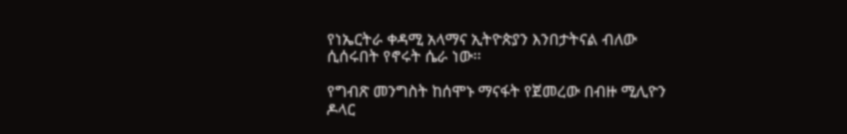የነኤርትራ ቀዳሚ አላማና ኢትዮጵያን እንበታትናል ብለው ሲሰሩበት የኖሩት ሴራ ነው፡፡

የግብጽ መንግስት ከሰሞኑ ማናፋት የጀመረው በብዙ ሚሊዮን ዶላር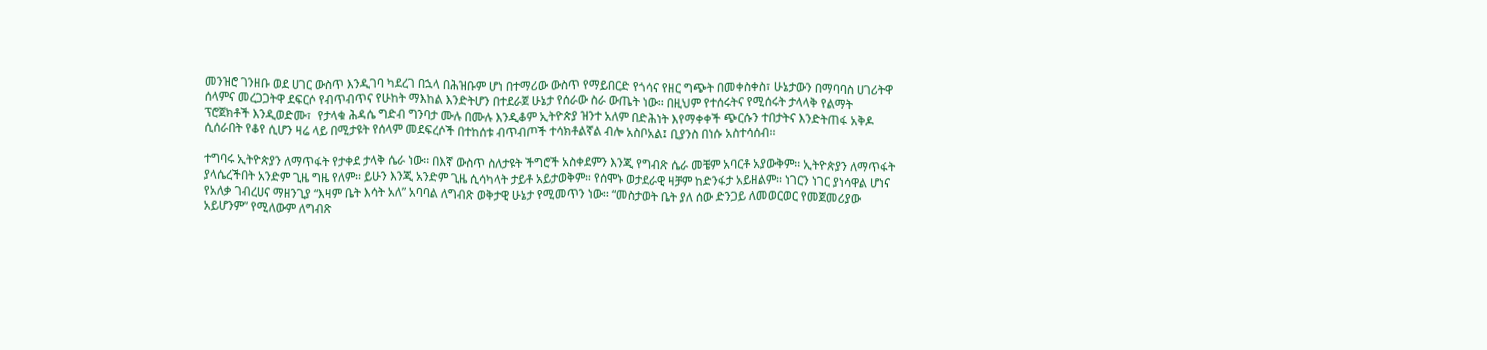መንዝሮ ገንዘቡ ወደ ሀገር ውስጥ እንዲገባ ካደረገ በኋላ በሕዝቡም ሆነ በተማሪው ውስጥ የማይበርድ የጎሳና የዘር ግጭት በመቀስቀስ፣ ሁኔታውን በማባባስ ሀገሪትዋ ሰላምና መረጋጋትዋ ደፍርሶ የብጥብጥና የሁከት ማእከል እንድትሆን በተደራጀ ሁኔታ የሰራው ስራ ውጤት ነው፡፡ በዚህም የተሰሩትና የሚሰሩት ታላላቅ የልማት ፕሮጀክቶች እንዲወድሙ፣  የታላቁ ሕዳሴ ግድብ ግንባታ ሙሉ በሙሉ እንዲቆም ኢትዮጵያ ዝንተ አለም በድሕነት እየማቀቀች ጭርሱን ተበታትና እንድትጠፋ አቅዶ ሲሰራበት የቆየ ሲሆን ዛሬ ላይ በሚታዩት የሰላም መደፍረሶች በተከሰቱ ብጥብጦች ተሳክቶልኛል ብሎ አስቦአል፤ ቢያንስ በነሱ አስተሳሰብ፡፡

ተግባሩ ኢትዮጵያን ለማጥፋት የታቀደ ታላቅ ሴራ ነው፡፡ በእኛ ውስጥ ስለታዩት ችግሮች አስቀደምን እንጂ የግብጽ ሴራ መቼም አባርቶ አያውቅም፡፡ ኢትዮጵያን ለማጥፋት ያላሴረችበት አንድም ጊዜ ግዜ የለም፡፡ ይሁን እንጂ አንድም ጊዜ ሲሳካላት ታይቶ አይታወቅም። የሰሞኑ ወታደራዊ ዛቻም ከድንፋታ አይዘልም፡፡ ነገርን ነገር ያነሳዋል ሆነና የአለቃ ገብረሀና ማዘንጊያ “እዛም ቤት እሳት አለ” አባባል ለግብጽ ወቅታዊ ሁኔታ የሚመጥን ነው፡፡ “መስታወት ቤት ያለ ሰው ድንጋይ ለመወርወር የመጀመሪያው አይሆንም” የሚለውም ለግብጽ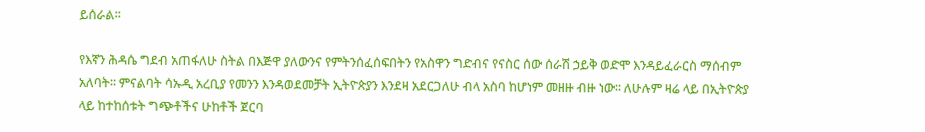ይሰራል፡፡

የእኛን ሕዳሴ ግደብ አጠፋለሁ ስትል በእጅዋ ያለውንና የምትንሰፈሰፍበትን የአስዋን ግድብና የናስር ሰው ሰራሽ ኃይቅ ወድሞ እንዳይፈራርስ ማሰብም አለባት፡፡ ምናልባት ሳኡዲ አረቢያ የመንን እንዳወደመቻት ኢትዮጵያን እንደዛ አደርጋለሁ ብላ አስባ ከሆነም መዘዙ ብዙ ነው፡፡ ለሁሉም ዛሬ ላይ በኢትዮጵያ ላይ ከተከሰቱት ግጭቶችና ሁከቶች ጀርባ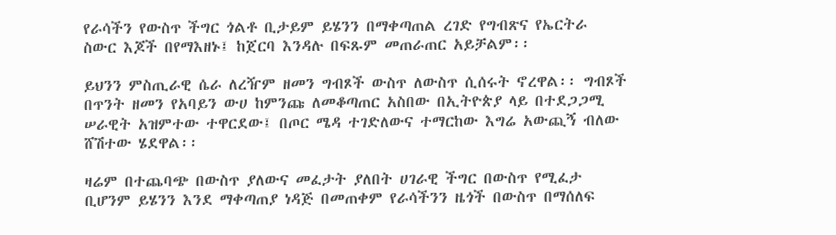የራሳችን የውስጥ ችግር ጎልቶ ቢታይም ይሄንን በማቀጣጠል ረገድ የግብጽና የኤርትራ ስውር እጆች በየማእዘኑ፤ ከጀርባ እንዳሉ በፍጹም መጠራጠር አይቻልም፡፡

ይህንን ምስጢራዊ ሴራ ለረዥም ዘመን ግብጾች ውስጥ ለውስጥ ሲሰሩት ኖረዋል፡፡ ግብጾች በጥንት ዘመን የአባይን ውሀ ከምንጩ ለመቆጣጠር አስበው በኢትዮጵያ ላይ በተደጋጋሚ ሠራዊት አዝምተው ተዋርደው፤ በጦር ሜዳ ተገድለውና ተማርከው እግሬ አውጪኝ ብለው ሸሽተው ሄደዋል፡፡

ዛሬም በተጨባጭ በውስጥ ያለውና መፈታት ያለበት ሀገራዊ ችግር በውስጥ የሚፈታ ቢሆንም ይሄንን እንደ ማቀጣጠያ ነዳጅ በመጠቀም የራሳችንን ዜጎች በውስጥ በማሰለፍ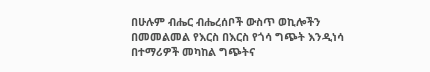በሁሉም ብሔር ብሔረሰቦች ውስጥ ወኪሎችን በመመልመል የእርስ በእርስ የጎሳ ግጭት እንዲነሳ በተማሪዎች መካከል ግጭትና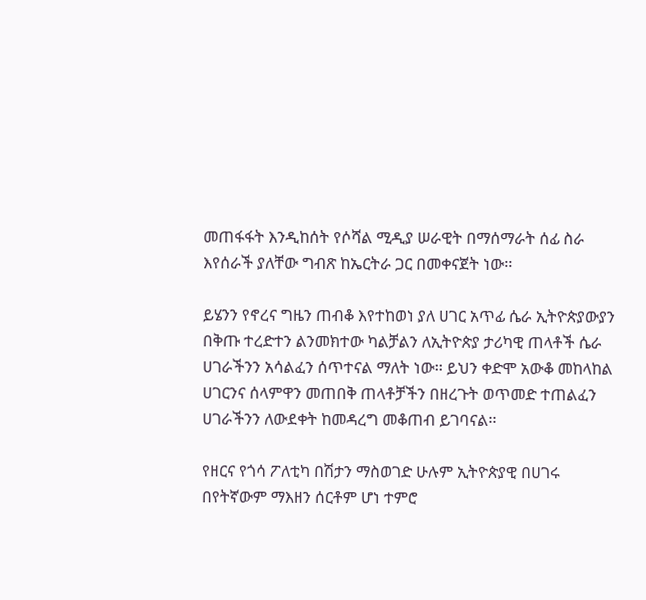መጠፋፋት እንዲከሰት የሶሻል ሚዲያ ሠራዊት በማሰማራት ሰፊ ስራ እየሰራች ያለቸው ግብጽ ከኤርትራ ጋር በመቀናጀት ነው፡፡

ይሄንን የኖረና ግዜን ጠብቆ እየተከወነ ያለ ሀገር አጥፊ ሴራ ኢትዮጵያውያን በቅጡ ተረድተን ልንመክተው ካልቻልን ለኢትዮጵያ ታሪካዊ ጠላቶች ሴራ ሀገራችንን አሳልፈን ሰጥተናል ማለት ነው፡፡ ይህን ቀድሞ አውቆ መከላከል ሀገርንና ሰላምዋን መጠበቅ ጠላቶቻችን በዘረጉት ወጥመድ ተጠልፈን ሀገራችንን ለውደቀት ከመዳረግ መቆጠብ ይገባናል፡፡

የዘርና የጎሳ ፖለቲካ በሽታን ማስወገድ ሁሉም ኢትዮጵያዊ በሀገሩ በየትኛውም ማእዘን ሰርቶም ሆነ ተምሮ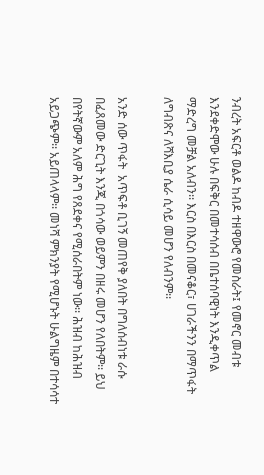ንብረት አፍርቶ ወልዶ ከብዶ ተዘዋውሮ የመስራት፤ የመኖር መብቱ እንደቀድሞው ሁሉ በፍቅር በመተሳሰብ በቤተሰባዊነት እንዲቀጥል ማድረግ መቻል አለብን፡፡ እርስ በእርስ በመናቆር፣ ሀገራችንን በማጥፋት ለግብጽና ለሻእቢያ ሴራ ሲሳይ መሆን የለብንም፡፡

አንድ ሰው ጥፋት  አጥፍቶ ቢገኝ መጠየቅ ያለበት በግለሰብነቱ ራሱ በፈጸመው ድርጊት እንጂ በጎሳው ወይምን በዘሩ መሆን የለበትም፡፡ ይህ በየትኛውም አለም ሕግ የጸደቀና የሚሰራበትም ነው፡፡ ሕዝብ ከሕዝብ አይጋጭም፡፡ አይጠላላም፡፡ መነሻ ምክንያት የሚሆኑት ሁልግዜም በተሳሳተ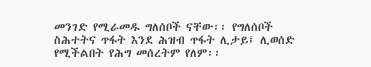መንገድ የሚራመዱ ግለሰቦች ናቸው፡፡ የግለሰቦች ስሕተትና ጥፋት እንደ ሕዝብ ጥፋት ሊታይ፤ ሊወሰድ የሚችልበት የሕግ መሰረትም የለም፡፡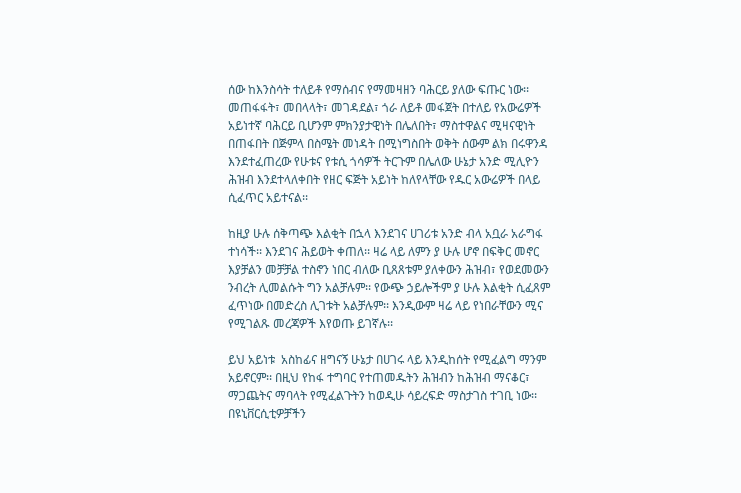ሰው ከእንስሳት ተለይቶ የማሰብና የማመዛዘን ባሕርይ ያለው ፍጡር ነው፡፡ መጠፋፋት፣ መበላላት፣ መገዳደል፣ ጎራ ለይቶ መፋጀት በተለይ የአውሬዎች አይነተኛ ባሕርይ ቢሆንም ምክንያታዊነት በሌለበት፣ ማስተዋልና ሚዛናዊነት በጠፋበት በጅምላ በስሜት መነዳት በሚነግስበት ወቅት ሰውም ልክ በሩዋንዳ እንደተፈጠረው የሁቱና የቱሲ ጎሳዎች ትርጉም በሌለው ሁኔታ አንድ ሚሊዮን ሕዝብ እንደተላለቀበት የዘር ፍጅት አይነት ከለየላቸው የዱር አውሬዎች በላይ ሲፈጥር አይተናል፡፡

ከዚያ ሁሉ ሰቅጣጭ እልቂት በኋላ እንደገና ሀገሪቱ አንድ ብላ አቧራ አራግፋ ተነሳች፡፡ እንደገና ሕይወት ቀጠለ፡፡ ዛሬ ላይ ለምን ያ ሁሉ ሆኖ በፍቅር መኖር እያቻልን መቻቻል ተስኖን ነበር ብለው ቢጸጸቱም ያለቀውን ሕዝብ፣ የወደመውን ንብረት ሊመልሱት ግን አልቻሉም፡፡ የውጭ ኃይሎችም ያ ሁሉ እልቂት ሲፈጸም ፈጥነው በመድረስ ሊገቱት አልቻሉም፡፡ እንዲውም ዛሬ ላይ የነበራቸውን ሚና የሚገልጹ መረጃዎች እየወጡ ይገኛሉ፡፡

ይህ አይነቱ  አስከፊና ዘግናኝ ሁኔታ በሀገሩ ላይ እንዲከሰት የሚፈልግ ማንም አይኖርም፡፡ በዚህ የከፋ ተግባር የተጠመዱትን ሕዝብን ከሕዝብ ማናቆር፣ ማጋጨትና ማባላት የሚፈልጉትን ከወዲሁ ሳይረፍድ ማስታገስ ተገቢ ነው፡፡ በዩኒቨርሲቲዎቻችን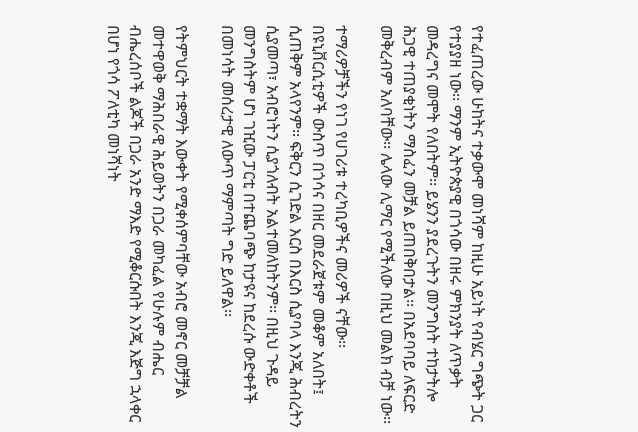የተፈጠረው ሁከትና ተቃውሞ መነሻም ከዚሁ አይነት የብሄር ግጭት ጋር የተያያዘ ነው፡፡ ማንም ኢትዮጵያዊ በጎሳው በዘሩ ምክንያት ለጥቃት መዳረግና መሞት የለበትም፡፡ ይሄንን ያደረጉትን መንግስት ተከታትሎ ሕጋዊ ተጠያቂነትን ማስፈን መቻል ይጠበቅበታል፡፡ በአደባባይ ለፍርድ መቅረብም አለባቸው፡፡ ሌላው ሊማር የሚችለው በዚህ መልክ ብቻ ነው፡፡

ተማሪዎቻችን የነገ የሀገሪቱ ተረካቢዎችና መሪዎች ናቸው፡፡ በዩኒቨርሲቲዎች ውስጥ በጎሳና በዘር መደራጀቱም መቆም አለበት፤ ሲጠቅም አላየንም፡፡ ፍቅርን ሲገድል እርስ በእርስ ሲያባላ እንጂ ሕብረትን ሲያመጣ፣ አብሮነትን ሲያጎለብት አልተመለከትንም፡፡ በዚህ ጉዳይ መንግስትም ሆነ ገዢው ፓርቲ በተጨባጭ ከታዩና ከደረሱ ውድቀቶች በመነሳት መሰረታዊ ለውጥ ማምጣት ግድ ይለዋል፡፡

የትምህርት ተቋማት እውቀት የሚቀሰምባቸው አብሮ መኖር መቻቻል መተዋወቅ ማሕበራዊ ሕይወትን በጋራ መካፈል የሁሉም ብሔር ብሔረሰቦች ልጆች በጋራ አንድ ማእድ የሚቆርሱበት እንጂ እጅግ ኋላቀር በሆነ የጎሳ ፖለቲካ መነሻነት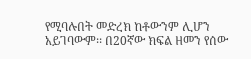የሚባሉበት መድረክ ከቶውንም ሊሆን አይገባውም፡፡ በ20ኛው ክፍል ዘመን የሰው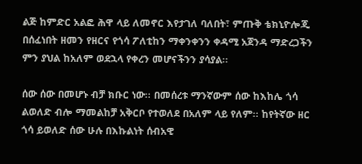ልጅ ከምድር አልፎ ሕዋ ላይ ለመኖር እየታገለ ባለበት፣ ምጡቅ ቴክኒዮሎጂ በሰፈነበት ዘመን የዘርና የጎሳ ፖለቲከን ማቀንቀንን ቀዳሚ አጀንዳ ማድረጋችን ምን ያህል ከአለም ወደኋላ የቀረን መሆናችንን ያሳያል፡፡

ሰው ሰው በመሆኑ ብቻ ክቡር ነው፡፡ በመሰረቱ ማንኛውም ሰው ከእከሌ ጎሳ ልወለድ ብሎ ማመልከቻ አቅርቦ የተወለደ በአለም ላይ የለም፡፡ ከየትኛው ዘር ጎሳ ይወለድ ሰው ሁሉ በእኩልነት ሰብአዊ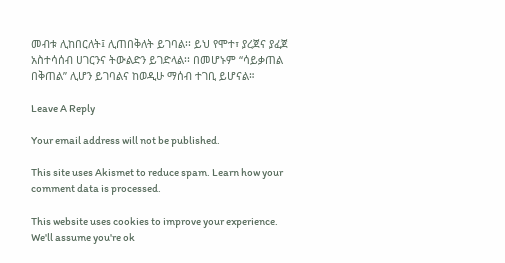መብቱ ሊከበርለት፤ ሊጠበቅለት ይገባል፡፡ ይህ የሞተ፣ ያረጀና ያፈጀ አስተሳሰብ ሀገርንና ትውልድን ይገድላል፡፡ በመሆኑም “ሳይቃጠል በቅጠል” ሊሆን ይገባልና ከወዲሁ ማሰብ ተገቢ ይሆናል።

Leave A Reply

Your email address will not be published.

This site uses Akismet to reduce spam. Learn how your comment data is processed.

This website uses cookies to improve your experience. We'll assume you're ok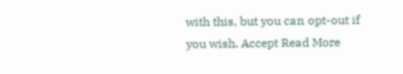with this, but you can opt-out if you wish. Accept Read More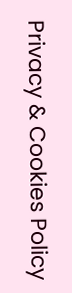Privacy & Cookies Policy